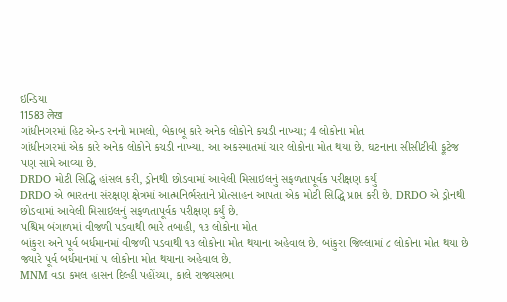ઇન્ડિયા
11583 लेख
ગાંધીનગરમાં હિટ એન્ડ રનનો મામલો, બેકાબૂ કારે અનેક લોકોને કચડી નાખ્યા; 4 લોકોના મોત
ગાંધીનગરમાં એક કારે અનેક લોકોને કચડી નાખ્યા. આ અકસ્માતમાં ચાર લોકોના મોત થયા છે. ઘટનાના સીસીટીવી ફૂટેજ પણ સામે આવ્યા છે.
DRDO મોટી સિદ્ધિ હાંસલ કરી, ડ્રોનથી છોડવામાં આવેલી મિસાઇલનું સફળતાપૂર્વક પરીક્ષણ કર્યું
DRDO એ ભારતના સંરક્ષણ ક્ષેત્રમાં આત્મનિર્ભરતાને પ્રોત્સાહન આપતા એક મોટી સિદ્ધિ પ્રાપ્ત કરી છે. DRDO એ ડ્રોનથી છોડવામાં આવેલી મિસાઇલનું સફળતાપૂર્વક પરીક્ષણ કર્યું છે.
પશ્ચિમ બંગાળમાં વીજળી પડવાથી ભારે તબાહી, ૧૩ લોકોના મોત
બાંકુરા અને પૂર્વ બર્ધમાનમાં વીજળી પડવાથી ૧૩ લોકોના મોત થયાના અહેવાલ છે. બાંકુરા જિલ્લામાં ૮ લોકોના મોત થયા છે જ્યારે પૂર્વ બર્ધમાનમાં ૫ લોકોના મોત થયાના અહેવાલ છે.
MNM વડા કમલ હાસન દિલ્હી પહોંચ્યા, કાલે રાજ્યસભા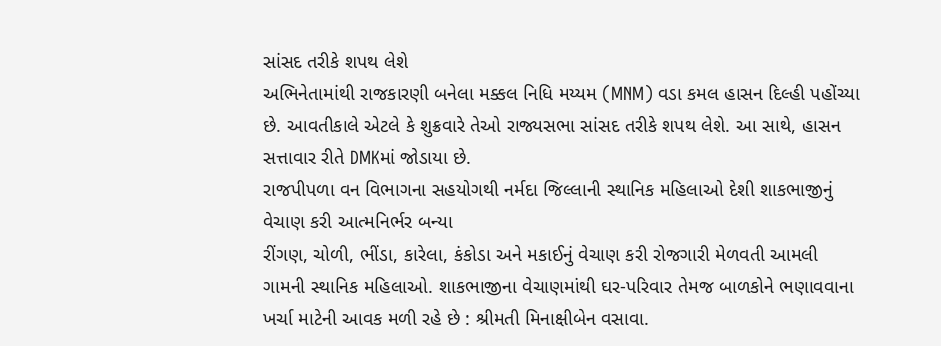સાંસદ તરીકે શપથ લેશે
અભિનેતામાંથી રાજકારણી બનેલા મક્કલ નિધિ મય્યમ (MNM) વડા કમલ હાસન દિલ્હી પહોંચ્યા છે. આવતીકાલે એટલે કે શુક્રવારે તેઓ રાજ્યસભા સાંસદ તરીકે શપથ લેશે. આ સાથે, હાસન સત્તાવાર રીતે DMKમાં જોડાયા છે.
રાજપીપળા વન વિભાગના સહયોગથી નર્મદા જિલ્લાની સ્થાનિક મહિલાઓ દેશી શાકભાજીનું વેચાણ કરી આત્મનિર્ભર બન્યા
રીંગણ, ચોળી, ભીંડા, કારેલા, કંકોડા અને મકાઈનું વેચાણ કરી રોજગારી મેળવતી આમલી ગામની સ્થાનિક મહિલાઓ. શાકભાજીના વેચાણમાંથી ઘર-પરિવાર તેમજ બાળકોને ભણાવવાના ખર્ચા માટેની આવક મળી રહે છે : શ્રીમતી મિનાક્ષીબેન વસાવા.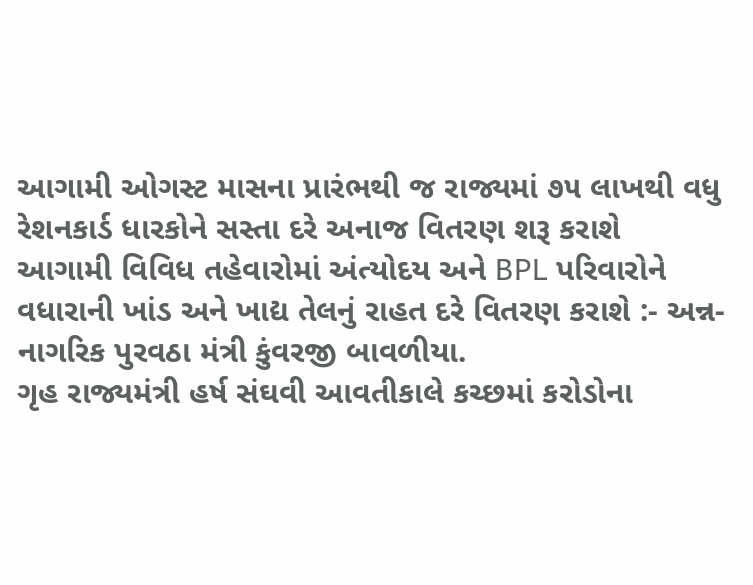આગામી ઓગસ્ટ માસના પ્રારંભથી જ રાજ્યમાં ૭૫ લાખથી વધુ રેશનકાર્ડ ધારકોને સસ્તા દરે અનાજ વિતરણ શરૂ કરાશે
આગામી વિવિધ તહેવારોમાં અંત્યોદય અને BPL પરિવારોને વધારાની ખાંડ અને ખાદ્ય તેલનું રાહત દરે વિતરણ કરાશે :- અન્ન-નાગરિક પુરવઠા મંત્રી કુંવરજી બાવળીયા.
ગૃહ રાજ્યમંત્રી હર્ષ સંઘવી આવતીકાલે કચ્છમાં કરોડોના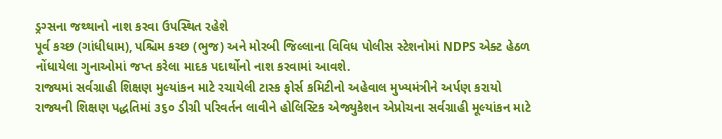ડ્રગ્સના જથ્થાનો નાશ કરવા ઉપસ્થિત રહેશે
પૂર્વ કચ્છ (ગાંધીધામ), પશ્ચિમ કચ્છ (ભુજ) અને મોરબી જિલ્લાના વિવિધ પોલીસ સ્ટેશનોમાં NDPS એક્ટ હેઠળ નોંધાયેલા ગુનાઓમાં જપ્ત કરેલા માદક પદાર્થોનો નાશ કરવામાં આવશે.
રાજ્યમાં સર્વગ્રાહી શિક્ષણ મુલ્યાંકન માટે રચાયેલી ટાસ્ક ફોર્સ કમિટીનો અહેવાલ મુખ્યમંત્રીને અર્પણ કરાયો
રાજ્યની શિક્ષણ પદ્ધતિમાં ૩૬૦ ડીગ્રી પરિવર્તન લાવીને હોલિસ્ટિક એજ્યુકેશન એપ્રોચના સર્વગ્રાહી મૂલ્યાંકન માટે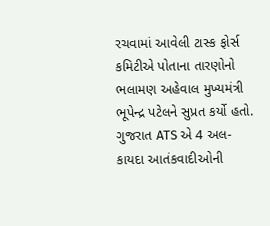રચવામાં આવેલી ટાસ્ક ફોર્સ કમિટીએ પોતાના તારણોનો ભલામણ અહેવાલ મુખ્યમંત્રી ભૂપેન્દ્ર પટેલને સુપ્રત કર્યો હતો.
ગુજરાત ATS એ 4 અલ-કાયદા આતંકવાદીઓની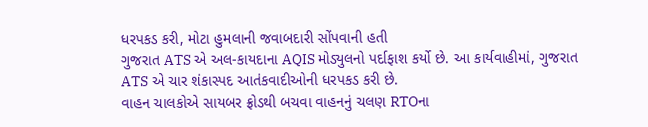ધરપકડ કરી, મોટા હુમલાની જવાબદારી સોંપવાની હતી
ગુજરાત ATS એ અલ-કાયદાના AQIS મોડ્યુલનો પર્દાફાશ કર્યો છે. આ કાર્યવાહીમાં, ગુજરાત ATS એ ચાર શંકાસ્પદ આતંકવાદીઓની ધરપકડ કરી છે.
વાહન ચાલકોએ સાયબર ફ્રોડથી બચવા વાહનનું ચલણ RTOના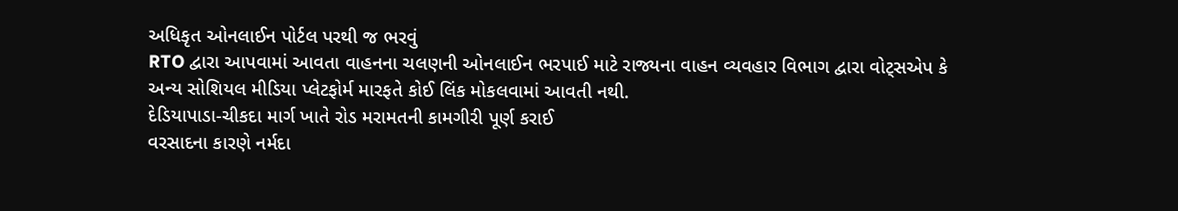અધિકૃત ઓનલાઈન પોર્ટલ પરથી જ ભરવું
RTO દ્વારા આપવામાં આવતા વાહનના ચલણની ઓનલાઈન ભરપાઈ માટે રાજ્યના વાહન વ્યવહાર વિભાગ દ્વારા વોટ્સએપ કે અન્ય સોશિયલ મીડિયા પ્લેટફોર્મ મારફતે કોઈ લિંક મોકલવામાં આવતી નથી.
દેડિયાપાડા-ચીકદા માર્ગ ખાતે રોડ મરામતની કામગીરી પૂર્ણ કરાઈ
વરસાદના કારણે નર્મદા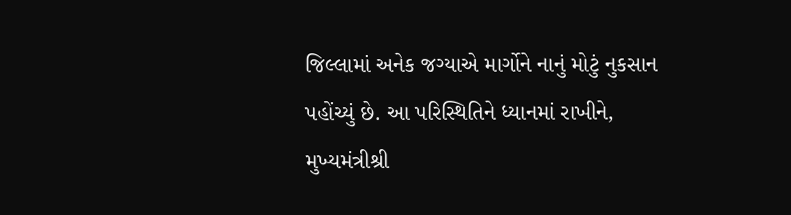જિલ્લામાં અનેક જગ્યાએ માર્ગોને નાનું મોટું નુકસાન પહોંચ્યું છે. આ પરિસ્થિતિને ધ્યાનમાં રાખીને, મુખ્યમંત્રીશ્રી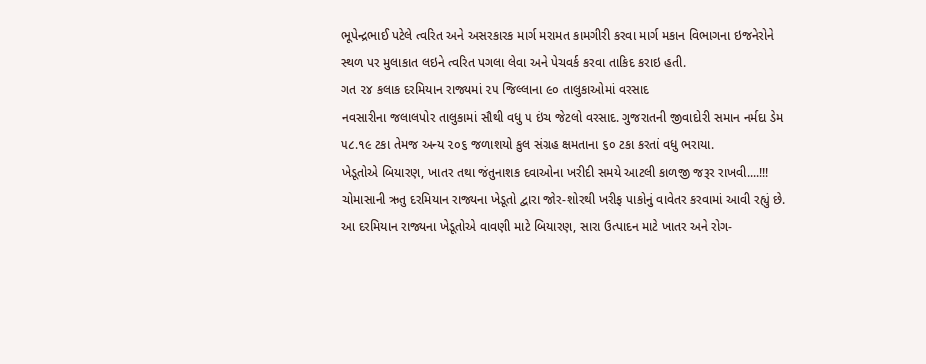ભૂપેન્દ્રભાઈ પટેલે ત્વરિત અને અસરકારક માર્ગ મરામત કામગીરી કરવા માર્ગ મકાન વિભાગના ઇજનેરોને સ્થળ પર મુલાકાત લઇને ત્વરિત પગલા લેવા અને પેચવર્ક કરવા તાકિદ કરાઇ હતી.
ગત ૨૪ કલાક દરમિયાન રાજ્યમાં ૨૫ જિલ્લાના ૯૦ તાલુકાઓમાં વરસાદ
નવસારીના જલાલપોર તાલુકામાં સૌથી વધુ ૫ ઇંચ જેટલો વરસાદ. ગુજરાતની જીવાદોરી સમાન નર્મદા ડેમ ૫૮.૧૯ ટકા તેમજ અન્ય ૨૦૬ જળાશયો કુલ સંગ્રહ ક્ષમતાના ૬૦ ટકા કરતાં વધુ ભરાયા.
ખેડૂતોએ બિયારણ, ખાતર તથા જંતુનાશક દવાઓના ખરીદી સમયે આટલી કાળજી જરૂર રાખવી....!!!
ચોમાસાની ઋતુ દરમિયાન રાજ્યના ખેડૂતો દ્વારા જોર-શોરથી ખરીફ પાકોનું વાવેતર કરવામાં આવી રહ્યું છે. આ દરમિયાન રાજ્યના ખેડૂતોએ વાવણી માટે બિયારણ, સારા ઉત્પાદન માટે ખાતર અને રોગ-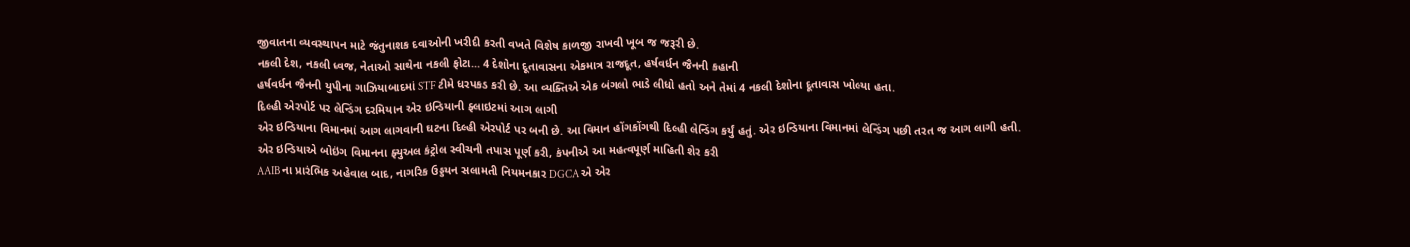જીવાતના વ્યવસ્થાપન માટે જંતુનાશક દવાઓની ખરીદી કરતી વખતે વિશેષ કાળજી રાખવી ખૂબ જ જરૂરી છે.
નકલી દેશ, નકલી ધ્વજ, નેતાઓ સાથેના નકલી ફોટા... 4 દેશોના દૂતાવાસના એકમાત્ર રાજદૂત, હર્ષવર્ધન જૈનની કહાની
હર્ષવર્ધન જૈનની યુપીના ગાઝિયાબાદમાં STF ટીમે ધરપકડ કરી છે. આ વ્યક્તિએ એક બંગલો ભાડે લીધો હતો અને તેમાં 4 નકલી દેશોના દૂતાવાસ ખોલ્યા હતા.
દિલ્હી એરપોર્ટ પર લેન્ડિંગ દરમિયાન એર ઇન્ડિયાની ફ્લાઇટમાં આગ લાગી
એર ઇન્ડિયાના વિમાનમાં આગ લાગવાની ઘટના દિલ્હી એરપોર્ટ પર બની છે. આ વિમાન હોંગકોંગથી દિલ્હી લેન્ડિંગ કર્યું હતું. એર ઇન્ડિયાના વિમાનમાં લેન્ડિંગ પછી તરત જ આગ લાગી હતી.
એર ઇન્ડિયાએ બોઇંગ વિમાનના ફ્યુઅલ કંટ્રોલ સ્વીચની તપાસ પૂર્ણ કરી, કંપનીએ આ મહત્વપૂર્ણ માહિતી શેર કરી
AAIB ના પ્રારંભિક અહેવાલ બાદ, નાગરિક ઉડ્ડયન સલામતી નિયમનકાર DGCA એ એર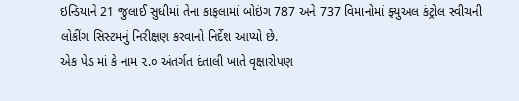ઇન્ડિયાને 21 જુલાઈ સુધીમાં તેના કાફલામાં બોઇંગ 787 અને 737 વિમાનોમાં ફ્યુઅલ કંટ્રોલ સ્વીચની લોકીંગ સિસ્ટમનું નિરીક્ષણ કરવાનો નિર્દેશ આપ્યો છે.
એક પેડ માં કે નામ ૨.૦ અંતર્ગત દંતાલી ખાતે વૃક્ષારોપણ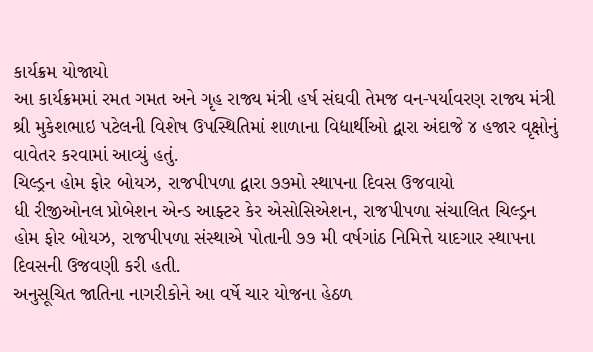કાર્યક્રમ યોજાયો
આ કાર્યક્રમમાં રમત ગમત અને ગૃહ રાજ્ય મંત્રી હર્ષ સંઘવી તેમજ વન-પર્યાવરણ રાજ્ય મંત્રી શ્રી મુકેશભાઇ પટેલની વિશેષ ઉપસ્થિતિમાં શાળાના વિદ્યાર્થીઓ દ્વારા અંદાજે ૪ હજાર વૃક્ષોનું વાવેતર કરવામાં આવ્યું હતું.
ચિલ્ડ્રન હોમ ફોર બોયઝ, રાજપીપળા દ્વારા ૭૭મો સ્થાપના દિવસ ઉજવાયો
ધી રીજીઓનલ પ્રોબેશન એન્ડ આફ્ટર કેર એસોસિએશન, રાજપીપળા સંચાલિત ચિલ્ડ્રન હોમ ફોર બોયઝ, રાજપીપળા સંસ્થાએ પોતાની ૭૭ મી વર્ષગાંઠ નિમિત્તે યાદગાર સ્થાપના દિવસની ઉજવણી કરી હતી.
અનુસૂચિત જાતિના નાગરીકોને આ વર્ષે ચાર યોજના હેઠળ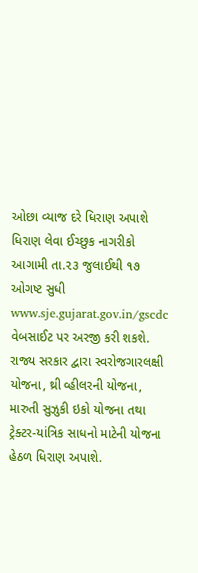ઓછા વ્યાજ દરે ધિરાણ અપાશે
ધિરાણ લેવા ઈચ્છુક નાગરીકો આગામી તા.૨૩ જુલાઈથી ૧૭ ઓગષ્ટ સુધી www.sje.gujarat.gov.in/gscdc વેબસાઈટ પર અરજી કરી શકશે. રાજ્ય સરકાર દ્વારા સ્વરોજગારલક્ષી યોજના, થ્રી વ્હીલરની યોજના, મારુતી સુઝુકી ઇકો યોજના તથા ટ્રેક્ટર-યાંત્રિક સાધનો માટેની યોજના હેઠળ ધિરાણ અપાશે.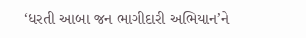‘ધરતી આબા જન ભાગીદારી અભિયાન’ને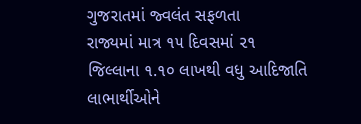ગુજરાતમાં જ્વલંત સફળતા
રાજ્યમાં માત્ર ૧૫ દિવસમાં ૨૧ જિલ્લાના ૧.૧૦ લાખથી વધુ આદિજાતિ લાભાર્થીઓને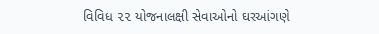વિવિધ ૨૨ યોજનાલક્ષી સેવાઓનો ઘરઆંગણે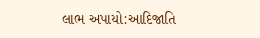લાભ અપાયો:આદિજાતિ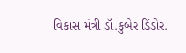વિકાસ મંત્રી ડૉ.કુબેર ડિંડોર.